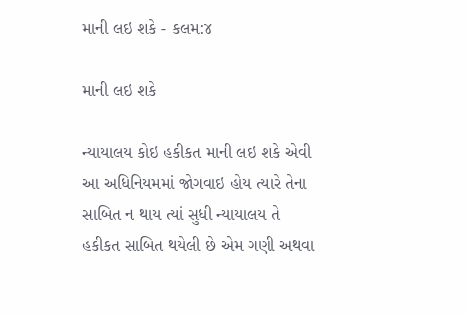માની લઇ શકે - કલમ:૪

માની લઇ શકે

ન્યાયાલય કોઇ હકીકત માની લઇ શકે એવી આ અધિનિયમમાં જોગવાઇ હોય ત્યારે તેના સાબિત ન થાય ત્યાં સુધી ન્યાયાલય તે હકીકત સાબિત થયેલી છે એમ ગણી અથવા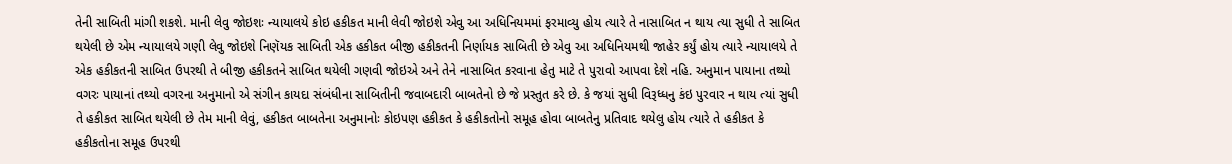તેની સાબિતી માંગી શકશે. માની લેવુ જોઇશઃ ન્યાયાલયે કોઇ હકીકત માની લેવી જોઇશે એવુ આ અધિનિયમમાં ફરમાવ્યુ હોય ત્યારે તે નાસાબિત ન થાય ત્યા સુધી તે સાબિત થયેલી છે એમ ન્યાયાલયે ગણી લેવુ જોઇશે નિણૅયક સાબિતી એક હકીકત બીજી હકીકતની નિર્ણાયક સાબિતી છે એવુ આ અધિનિયમથી જાહેર કર્યું હોય ત્યારે ન્યાયાલયે તે એક હકીકતની સાબિત ઉપરથી તે બીજી હકીકતને સાબિત થયેલી ગણવી જોઇએ અને તેને નાસાબિત કરવાના હેતુ માટે તે પુરાવો આપવા દેશે નહિ. અનુમાન પાયાના તથ્યો વગરઃ પાયાનાં તથ્યો વગરના અનુમાનો એ સંગીન કાયદા સંબંધીના સાબિતીની જવાબદારી બાબતેનો છે જે પ્રસ્તુત કરે છે. કે જયાં સુધી વિરૂધ્ધનુ કંઇ પુરવાર ન થાય ત્યાં સુધી તે હકીકત સાબિત થયેલી છે તેમ માની લેવું, હકીકત બાબતેના અનુમાનોઃ કોઇપણ હકીકત કે હકીકતોનો સમૂહ હોવા બાબતેનુ પ્રતિવાદ થયેલુ હોય ત્યારે તે હકીકત કે હકીકતોના સમૂહ ઉપરથી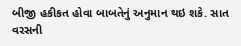બીજી હકીકત હોવા બાબતેનું અનુમાન થઇ શકે. સાત વરસની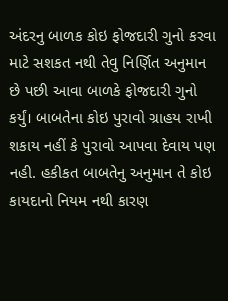અંદરનુ બાળક કોઇ ફોજદારી ગુનો કરવા માટે સશકત નથી તેવુ નિર્ણિત અનુમાન છે પછી આવા બાળકે ફોજદારી ગુનો કર્યું। બાબતેના કોઇ પુરાવો ગ્રાહય રાખી શકાય નહીં કે પુરાવો આપવા દેવાય પણ નહી. હકીકત બાબતેનુ અનુમાન તે કોઇ કાયદાનો નિયમ નથી કારણ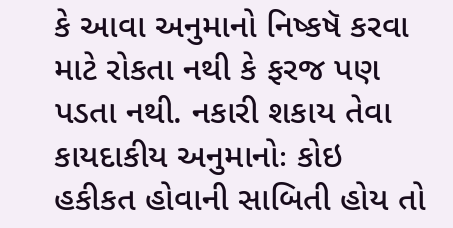કે આવા અનુમાનો નિષ્કષૅ કરવા માટે રોકતા નથી કે ફરજ પણ પડતા નથી. નકારી શકાય તેવા કાયદાકીય અનુમાનોઃ કોઇ હકીકત હોવાની સાબિતી હોય તો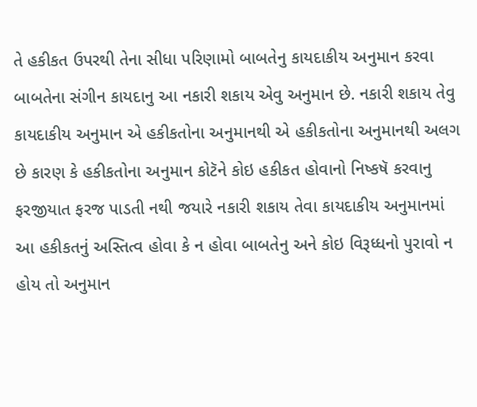તે હકીકત ઉપરથી તેના સીધા પરિણામો બાબતેનુ કાયદાકીય અનુમાન કરવા બાબતેના સંગીન કાયદાનુ આ નકારી શકાય એવુ અનુમાન છે. નકારી શકાય તેવુ કાયદાકીય અનુમાન એ હકીકતોના અનુમાનથી એ હકીકતોના અનુમાનથી અલગ છે કારણ કે હકીકતોના અનુમાન કોટૅને કોઇ હકીકત હોવાનો નિષ્કષૅ કરવાનુ ફરજીયાત ફરજ પાડતી નથી જયારે નકારી શકાય તેવા કાયદાકીય અનુમાનમાં આ હકીકતનું અસ્તિત્વ હોવા કે ન હોવા બાબતેનુ અને કોઇ વિરૂધ્ધનો પુરાવો ન હોય તો અનુમાન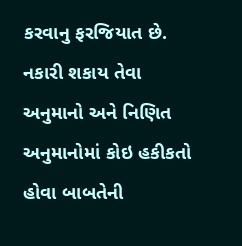કરવાનુ ફરજિયાત છે. નકારી શકાય તેવા અનુમાનો અને નિણિત અનુમાનોમાં કોઇ હકીકતો હોવા બાબતેની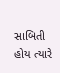સાબિતી હોય ત્યારે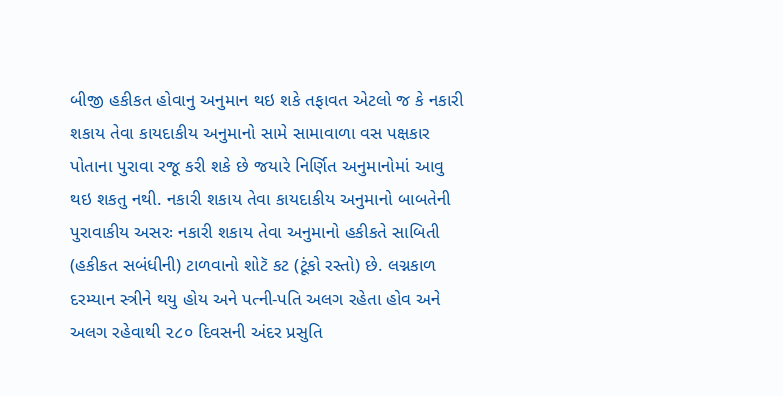બીજી હકીકત હોવાનુ અનુમાન થઇ શકે તફાવત એટલો જ કે નકારી શકાય તેવા કાયદાકીય અનુમાનો સામે સામાવાળા વસ પક્ષકાર પોતાના પુરાવા રજૂ કરી શકે છે જયારે નિર્ણિત અનુમાનોમાં આવુ થઇ શકતુ નથી. નકારી શકાય તેવા કાયદાકીય અનુમાનો બાબતેની પુરાવાકીય અસરઃ નકારી શકાય તેવા અનુમાનો હકીકતે સાબિતી (હકીકત સબંધીની) ટાળવાનો શોટૅ કટ (ટૂંકો રસ્તો) છે. લગ્નકાળ દરમ્યાન સ્ત્રીને થયુ હોય અને પત્ની-પતિ અલગ રહેતા હોવ અને અલગ રહેવાથી ૨૮૦ દિવસની અંદર પ્રસુતિ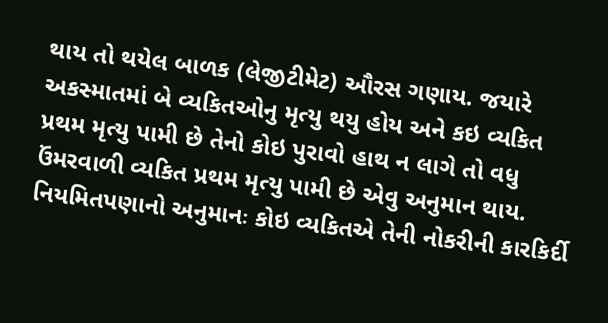થાય તો થયેલ બાળક (લેજીટીમેટ) ઔરસ ગણાય. જયારે અકસ્માતમાં બે વ્યકિતઓનુ મૃત્યુ થયુ હોય અને કઇ વ્યકિત પ્રથમ મૃત્યુ પામી છે તેનો કોઇ પુરાવો હાથ ન લાગે તો વધુ ઉંમરવાળી વ્યકિત પ્રથમ મૃત્યુ પામી છે એવુ અનુમાન થાય. નિયમિતપણાનો અનુમાનઃ કોઇ વ્યકિતએ તેની નોકરીની કારકિર્દી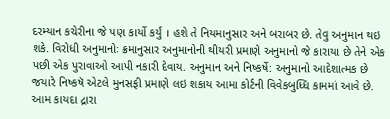દરમ્યાન કચેરીના જે પણ કાર્યો કર્યું । હશે તે નિયમાનુસાર અને બરાબર છે. તેવુ અનુમાન થઇ શકે. વિરોધી અનુમાનોઃ ક્રમાનુસાર અનુમાનોની થીયરી પ્રમાણે અનુમાનો જે કારાયા છે તેને એક પછી એક પુરાવાઓ આપી નકારી દેવાય. અનુમાન અને નિષ્કર્ષે: અનુમાનો આદેશાત્મક છે જયારે નિષ્કષૅ એટલે મુનસફી પ્રમાણે લઇ શકાય આમા કોર્ટની વિવેકબુધ્ધિ કામમાં આવે છે. આમ કાયદા દ્રારા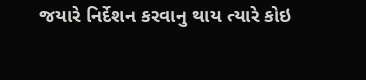જયારે નિર્દેશન કરવાનુ થાય ત્યારે કોઇ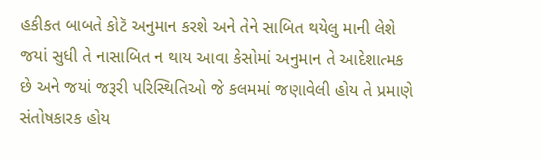હકીકત બાબતે કોટૅ અનુમાન કરશે અને તેને સાબિત થયેલુ માની લેશે જયાં સુધી તે નાસાબિત ન થાય આવા કેસોમાં અનુમાન તે આદેશાત્મક છે અને જયાં જરૂરી પરિસ્થિતિઓ જે કલમમાં જણાવેલી હોય તે પ્રમાણે સંતોષકારક હોય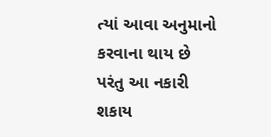ત્યાં આવા અનુમાનો કરવાના થાય છે પરંતુ આ નકારી શકાય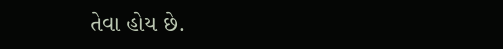તેવા હોય છે.